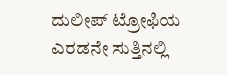ದುಲೀಪ್ ಟ್ರೋಫಿಯ ಎರಡನೇ ಸುತ್ತಿನಲ್ಲಿ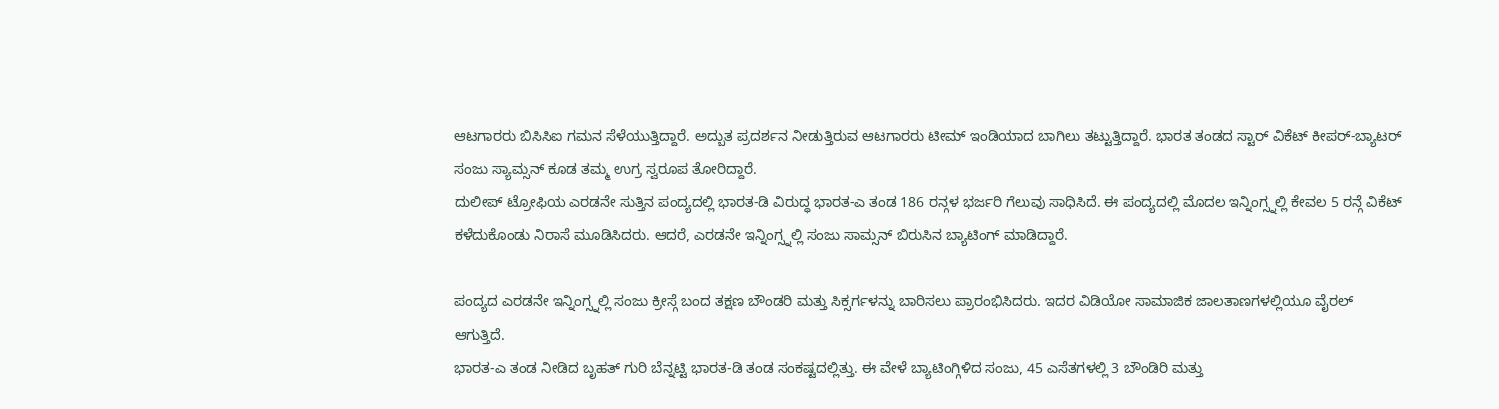ಆಟಗಾರರು ಬಿಸಿಸಿಐ ಗಮನ ಸೆಳೆಯುತ್ತಿದ್ದಾರೆ. ಅದ್ಬುತ ಪ್ರದರ್ಶನ ನೀಡುತ್ತಿರುವ ಆಟಗಾರರು ಟೀಮ್ ಇಂಡಿಯಾದ ಬಾಗಿಲು ತಟ್ಟುತ್ತಿದ್ದಾರೆ. ಭಾರತ ತಂಡದ ಸ್ಟಾರ್ ವಿಕೆಟ್ ಕೀಪರ್-ಬ್ಯಾಟರ್ ಸಂಜು ಸ್ಯಾಮ್ಸನ್ ಕೂಡ ತಮ್ಮ ಉಗ್ರ ಸ್ವರೂಪ ತೋರಿದ್ದಾರೆ.
ದುಲೀಪ್ ಟ್ರೋಫಿಯ ಎರಡನೇ ಸುತ್ತಿನ ಪಂದ್ಯದಲ್ಲಿ ಭಾರತ-ಡಿ ವಿರುದ್ಧ ಭಾರತ-ಎ ತಂಡ 186 ರನ್ಗಳ ಭರ್ಜರಿ ಗೆಲುವು ಸಾಧಿಸಿದೆ. ಈ ಪಂದ್ಯದಲ್ಲಿ ಮೊದಲ ಇನ್ನಿಂಗ್ಸ್ನಲ್ಲಿ ಕೇವಲ 5 ರನ್ಗೆ ವಿಕೆಟ್ ಕಳೆದುಕೊಂಡು ನಿರಾಸೆ ಮೂಡಿಸಿದರು. ಆದರೆ, ಎರಡನೇ ಇನ್ನಿಂಗ್ಸ್ನಲ್ಲಿ ಸಂಜು ಸಾಮ್ಸನ್ ಬಿರುಸಿನ ಬ್ಯಾಟಿಂಗ್ ಮಾಡಿದ್ದಾರೆ.

ಪಂದ್ಯದ ಎರಡನೇ ಇನ್ನಿಂಗ್ಸ್ನಲ್ಲಿ ಸಂಜು ಕ್ರೀಸ್ಗೆ ಬಂದ ತಕ್ಷಣ ಬೌಂಡರಿ ಮತ್ತು ಸಿಕ್ಸರ್ಗಳನ್ನು ಬಾರಿಸಲು ಪ್ರಾರಂಭಿಸಿದರು. ಇದರ ವಿಡಿಯೋ ಸಾಮಾಜಿಕ ಜಾಲತಾಣಗಳಲ್ಲಿಯೂ ವೈರಲ್ ಆಗುತ್ತಿದೆ.
ಭಾರತ-ಎ ತಂಡ ನೀಡಿದ ಬೃಹತ್ ಗುರಿ ಬೆನ್ನಟ್ಟಿ ಭಾರತ-ಡಿ ತಂಡ ಸಂಕಷ್ಟದಲ್ಲಿತ್ತು. ಈ ವೇಳೆ ಬ್ಯಾಟಿಂಗ್ಗಿಳಿದ ಸಂಜು, 45 ಎಸೆತಗಳಲ್ಲಿ 3 ಬೌಂಡಿರಿ ಮತ್ತು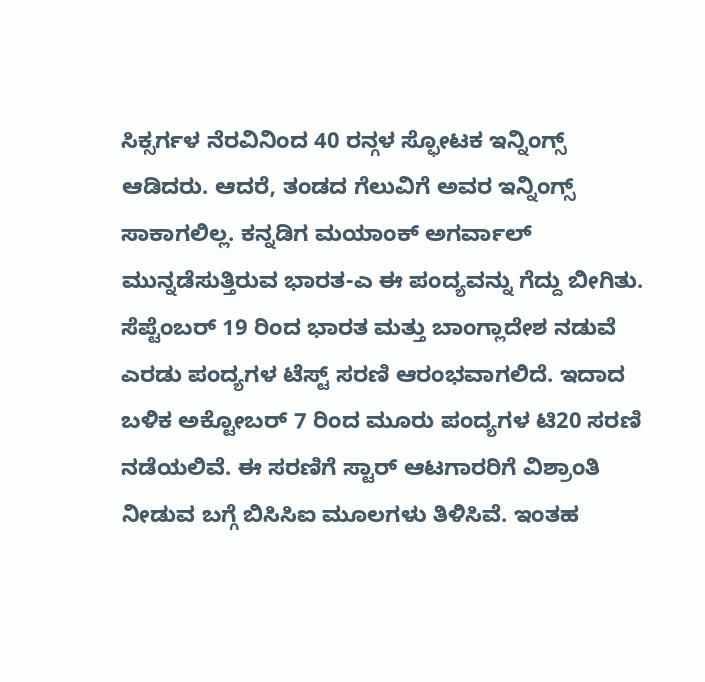ಸಿಕ್ಸರ್ಗಳ ನೆರವಿನಿಂದ 40 ರನ್ಗಳ ಸ್ಫೋಟಕ ಇನ್ನಿಂಗ್ಸ್ ಆಡಿದರು. ಆದರೆ, ತಂಡದ ಗೆಲುವಿಗೆ ಅವರ ಇನ್ನಿಂಗ್ಸ್ ಸಾಕಾಗಲಿಲ್ಲ. ಕನ್ನಡಿಗ ಮಯಾಂಕ್ ಅಗರ್ವಾಲ್ ಮುನ್ನಡೆಸುತ್ತಿರುವ ಭಾರತ-ಎ ಈ ಪಂದ್ಯವನ್ನು ಗೆದ್ದು ಬೀಗಿತು.
ಸೆಪ್ಟೆಂಬರ್ 19 ರಿಂದ ಭಾರತ ಮತ್ತು ಬಾಂಗ್ಲಾದೇಶ ನಡುವೆ ಎರಡು ಪಂದ್ಯಗಳ ಟೆಸ್ಟ್ ಸರಣಿ ಆರಂಭವಾಗಲಿದೆ. ಇದಾದ ಬಳಿಕ ಅಕ್ಟೋಬರ್ 7 ರಿಂದ ಮೂರು ಪಂದ್ಯಗಳ ಟಿ20 ಸರಣಿ ನಡೆಯಲಿವೆ. ಈ ಸರಣಿಗೆ ಸ್ಟಾರ್ ಆಟಗಾರರಿಗೆ ವಿಶ್ರಾಂತಿ ನೀಡುವ ಬಗ್ಗೆ ಬಿಸಿಸಿಐ ಮೂಲಗಳು ತಿಳಿಸಿವೆ. ಇಂತಹ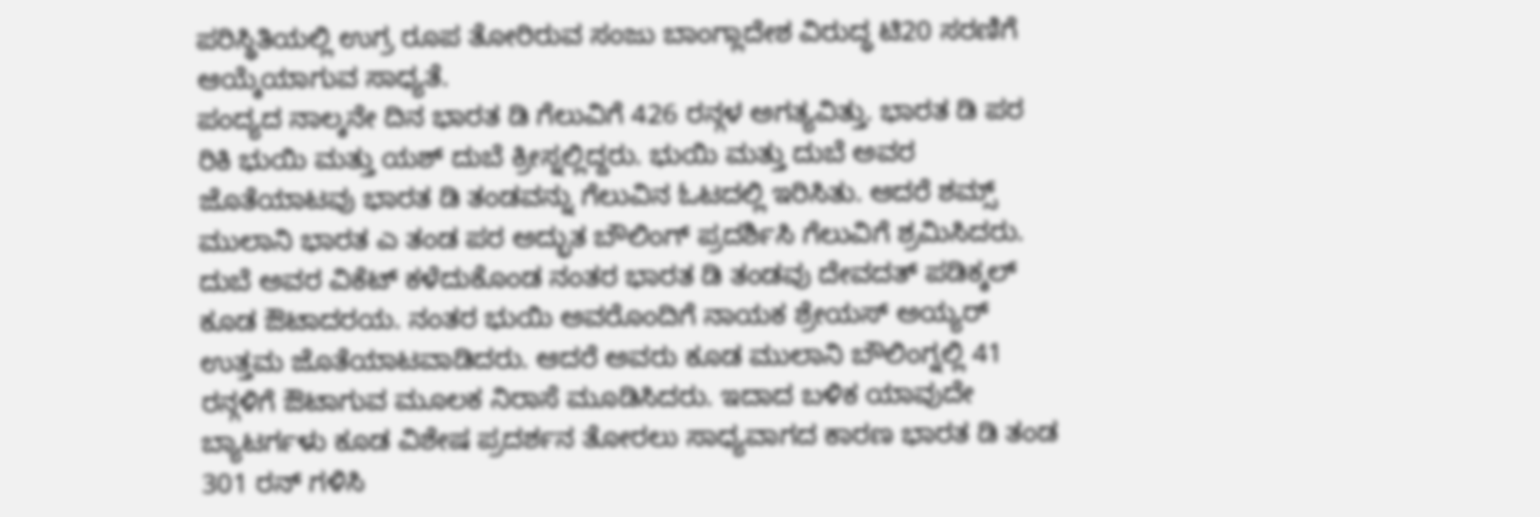ಪರಿಸ್ಥಿತಿಯಲ್ಲಿ ಉಗ್ರ ರೂಪ ತೋರಿರುವ ಸಂಜು ಬಾಂಗ್ಲಾದೇಶ ವಿರುದ್ಧ ಟಿ20 ಸರಣಿಗೆ ಆಯ್ಕೆಯಾಗುವ ಸಾಧ್ಯತೆ.
ಪಂದ್ಯದ ನಾಲ್ಕನೇ ದಿನ ಭಾರತ ಡಿ ಗೆಲುವಿಗೆ 426 ರನ್ಗಳ ಅಗತ್ಯವಿತ್ತು. ಭಾರತ ಡಿ ಪರ ರಿಕಿ ಭುಯಿ ಮತ್ತು ಯಶ್ ದುಬೆ ಕ್ರೀಸ್ನಲ್ಲಿದ್ದರು. ಭುಯಿ ಮತ್ತು ದುಬೆ ಅವರ ಜೊತೆಯಾಟವು ಭಾರತ ಡಿ ತಂಡವನ್ನು ಗೆಲುವಿನ ಓಟದಲ್ಲಿ ಇರಿಸಿತು. ಆದರೆ ಶಮ್ಸ್ ಮುಲಾನಿ ಭಾರತ ಎ ತಂಡ ಪರ ಅದ್ಭುತ ಬೌಲಿಂಗ್ ಪ್ರದರ್ಶಿಸಿ ಗೆಲುವಿಗೆ ಶ್ರಮಿಸಿದರು.
ದುಬೆ ಅವರ ವಿಕೆಟ್ ಕಳೆದುಕೊಂಡ ನಂತರ ಭಾರತ ಡಿ ತಂಡವು ದೇವದತ್ ಪಡಿಕ್ಕಲ್ ಕೂಡ ಔಟಾದರಯ. ನಂತರ ಭುಯಿ ಅವರೊಂದಿಗೆ ನಾಯಕ ಶ್ರೇಯಸ್ ಅಯ್ಯರ್ ಉತ್ತಮ ಜೊತೆಯಾಟವಾಡಿದರು. ಆದರೆ ಅವರು ಕೂಡ ಮುಲಾನಿ ಬೌಲಿಂಗ್ನಲ್ಲಿ 41 ರನ್ಗಳಿಗೆ ಔಟಾಗುವ ಮೂಲಕ ನಿರಾಸೆ ಮೂಡಿಸಿದರು. ಇದಾದ ಬಳಿಕ ಯಾವುದೇ ಬ್ಯಾಟರ್ಗಳು ಕೂಡ ವಿಶೇಷ ಪ್ರದರ್ಶನ ತೋರಲು ಸಾಧ್ಯವಾಗದ ಕಾರಣ ಭಾರತ ಡಿ ತಂಡ 301 ರನ್ ಗಳಿಸಿ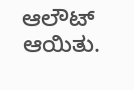ಆಲೌಟ್ ಆಯಿತು.